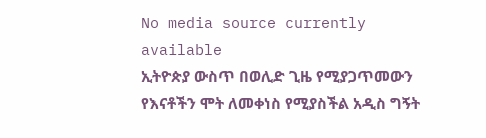No media source currently available
ኢትዮጵያ ውስጥ በወሊድ ጊዜ የሚያጋጥመውን የእናቶችን ሞት ለመቀነስ የሚያስችል አዲስ ግኝት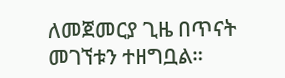ለመጀመርያ ጊዜ በጥናት መገኘቱን ተዘግቧል።